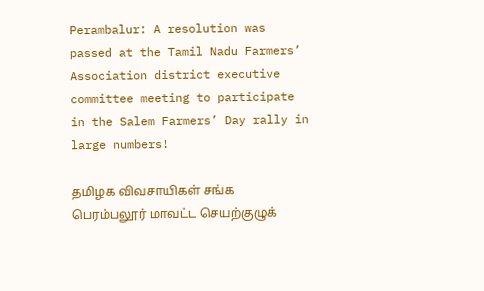Perambalur: A resolution was passed at the Tamil Nadu Farmers’ Association district executive committee meeting to participate in the Salem Farmers’ Day rally in large numbers!

தமிழக விவசாயிகள் சங்க பெரம்பலூர் மாவட்ட செயற்குழுக்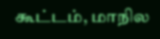கூட்டம், மாநில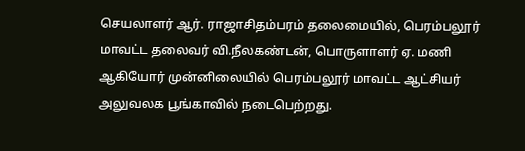செயலாளர் ஆர். ராஜாசிதம்பரம் தலைமையில், பெரம்பலூர் மாவட்ட தலைவர் வி.நீலகண்டன், பொருளாளர் ஏ. மணி ஆகியோர் முன்னிலையில் பெரம்பலூர் மாவட்ட ஆட்சியர் அலுவலக பூங்காவில் நடைபெற்றது.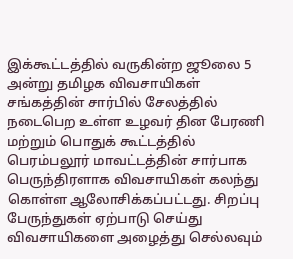இக்கூட்டத்தில் வருகின்ற ஜூலை 5 அன்று தமிழக விவசாயிகள் சங்கத்தின் சார்பில் சேலத்தில் நடைபெற உள்ள உழவர் தின பேரணி மற்றும் பொதுக் கூட்டத்தில் பெரம்பலூர் மாவட்டத்தின் சார்பாக பெருந்திரளாக விவசாயிகள் கலந்து கொள்ள ஆலோசிக்கப்பட்டது. சிறப்பு பேருந்துகள் ஏற்பாடு செய்து விவசாயிகளை அழைத்து செல்லவும்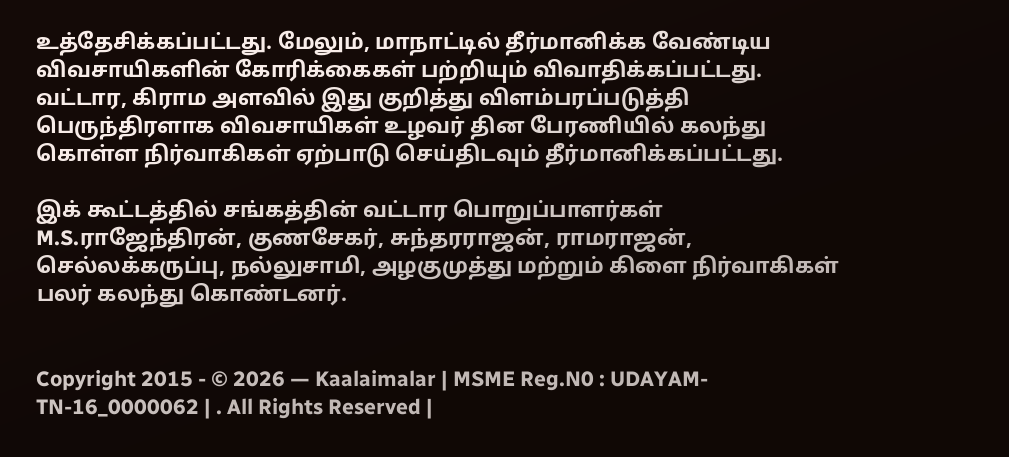உத்தேசிக்கப்பட்டது. மேலும், மாநாட்டில் தீர்மானிக்க வேண்டிய விவசாயிகளின் கோரிக்கைகள் பற்றியும் விவாதிக்கப்பட்டது. வட்டார, கிராம அளவில் இது குறித்து விளம்பரப்படுத்தி பெருந்திரளாக விவசாயிகள் உழவர் தின பேரணியில் கலந்து கொள்ள நிர்வாகிகள் ஏற்பாடு செய்திடவும் தீர்மானிக்கப்பட்டது.

இக் கூட்டத்தில் சங்கத்தின் வட்டார பொறுப்பாளர்கள் M.S.ராஜேந்திரன், குணசேகர், சுந்தரராஜன், ராமராஜன், செல்லக்கருப்பு, நல்லுசாமி, அழகுமுத்து மற்றும் கிளை நிர்வாகிகள் பலர் கலந்து கொண்டனர்.


Copyright 2015 - © 2026 — Kaalaimalar | MSME Reg.N0 : UDAYAM-TN-16_0000062 | . All Rights Reserved |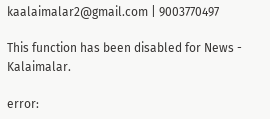kaalaimalar2@gmail.com | 9003770497

This function has been disabled for News - Kalaimalar.

error: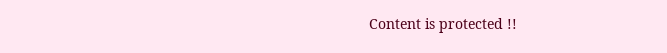Content is protected !!